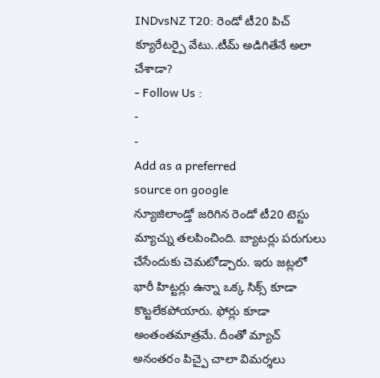INDvsNZ T20: రెండో టీ20 పిచ్ క్యూరేటర్పై వేటు..టీమ్ అడిగితేనే అలా చేశాడా?
- Follow Us :
-
-
Add as a preferred
source on google
న్యూజిలాండ్తో జరిగిన రెండో టీ20 టెస్టు మ్యాచ్ను తలపించింది. బ్యాటర్లు పరుగులు చేసేందుకు చెమటోడ్చారు. ఇరు జట్లలో భారీ హిట్టర్లు ఉన్నా ఒక్క సిక్స్ కూడా కొట్టలేకపోయారు. ఫోర్లు కూడా అంతంతమాత్రమే. దీంతో మ్యాచ్ అనంతరం పిచ్పై చాలా విమర్శలు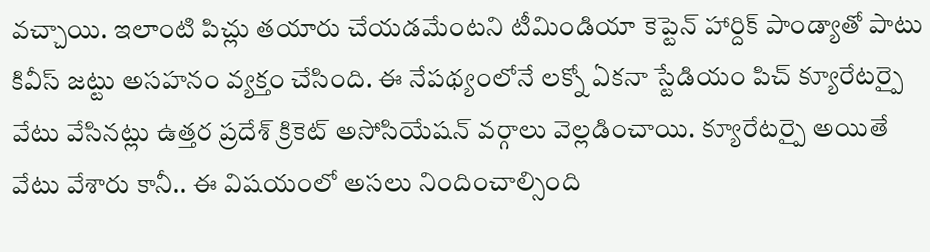వచ్చాయి. ఇలాంటి పిచ్లు తయారు చేయడమేంటని టీమిండియా కెప్టెన్ హార్దిక్ పాండ్యాతో పాటు కివీస్ జట్టు అసహనం వ్యక్తం చేసింది. ఈ నేపథ్యంలోనే లక్నో ఏకనా స్టేడియం పిచ్ క్యూరేటర్పై వేటు వేసినట్లు ఉత్తర ప్రదేశ్ క్రికెట్ అసోసియేషన్ వర్గాలు వెల్లడించాయి. క్యూరేటర్పై అయితే వేటు వేశారు కానీ.. ఈ విషయంలో అసలు నిందించాల్సింది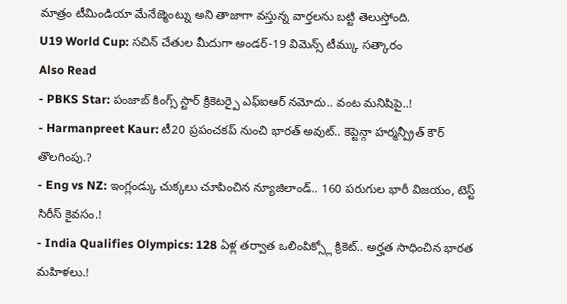మాత్రం టీమిండియా మేనేజ్మెంట్ను అని తాజాగా వస్తున్న వార్తలను బట్టి తెలుస్తోంది.
U19 World Cup: సచిన్ చేతుల మీదుగా అండర్-19 విమెన్స్ టీమ్కు సత్కారం
Also Read
- PBKS Star: పంజాబ్ కింగ్స్ స్టార్ క్రికెటర్పై ఎఫ్ఐఆర్ నమోదు.. వంట మనిషిపై..!
- Harmanpreet Kaur: టీ20 ప్రపంచకప్ నుంచి భారత్ అవుట్.. కెప్టెన్గా హర్మన్ప్రీత్ కౌర్ తొలగింపు.?
- Eng vs NZ: ఇంగ్లండ్కు చుక్కలు చూపించిన న్యూజిలాండ్.. 160 పరుగుల భారీ విజయం, టెస్ట్ సిరీస్ కైవసం.!
- India Qualifies Olympics: 128 ఏళ్ల తర్వాత ఒలింపిక్స్లో క్రికెట్.. అర్హత సాధించిన భారత మహిళలు.!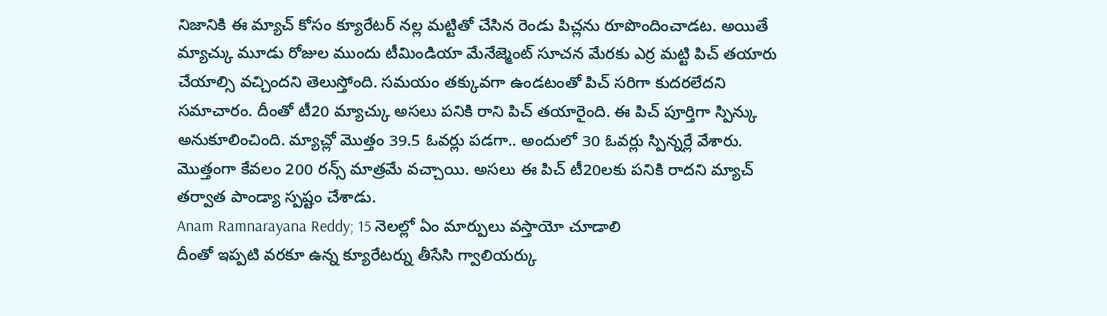నిజానికి ఈ మ్యాచ్ కోసం క్యూరేటర్ నల్ల మట్టితో చేసిన రెండు పిచ్లను రూపొందించాడట. అయితే మ్యాచ్కు మూడు రోజుల ముందు టీమిండియా మేనేజ్మెంట్ సూచన మేరకు ఎర్ర మట్టి పిచ్ తయారు చేయాల్సి వచ్చిందని తెలుస్తోంది. సమయం తక్కువగా ఉండటంతో పిచ్ సరిగా కుదరలేదని సమాచారం. దీంతో టీ20 మ్యాచ్కు అసలు పనికి రాని పిచ్ తయారైంది. ఈ పిచ్ పూర్తిగా స్పిన్కు అనుకూలించింది. మ్యాచ్లో మొత్తం 39.5 ఓవర్లు పడగా.. అందులో 30 ఓవర్లు స్పిన్నర్లే వేశారు. మొత్తంగా కేవలం 200 రన్స్ మాత్రమే వచ్చాయి. అసలు ఈ పిచ్ టీ20లకు పనికి రాదని మ్యాచ్ తర్వాత పాండ్యా స్పష్టం చేశాడు.
Anam Ramnarayana Reddy; 15 నెలల్లో ఏం మార్పులు వస్తాయో చూడాలి
దీంతో ఇప్పటి వరకూ ఉన్న క్యూరేటర్ను తీసేసి గ్వాలియర్కు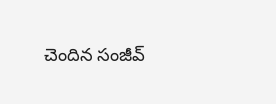చెందిన సంజీవ్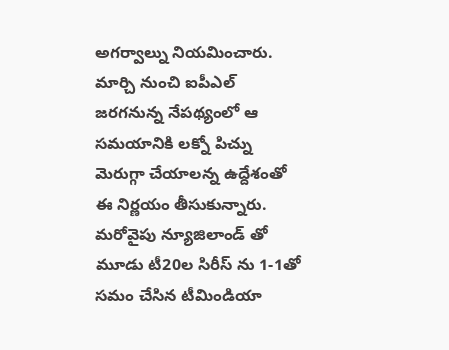అగర్వాల్ను నియమించారు. మార్చి నుంచి ఐపీఎల్ జరగనున్న నేపథ్యంలో ఆ సమయానికి లక్నో పిచ్ను మెరుగ్గా చేయాలన్న ఉద్దేశంతో ఈ నిర్ణయం తీసుకున్నారు. మరోవైపు న్యూజిలాండ్ తో మూడు టీ20ల సిరీస్ ను 1-1తో సమం చేసిన టీమిండియా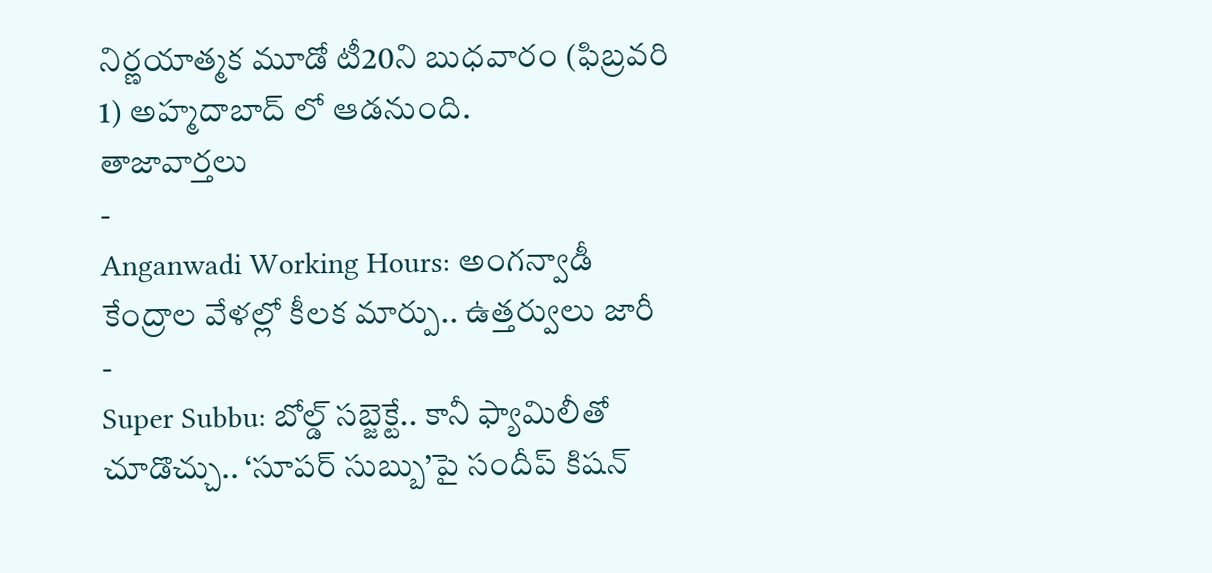నిర్ణయాత్మక మూడో టీ20ని బుధవారం (ఫిబ్రవరి 1) అహ్మదాబాద్ లో ఆడనుంది.
తాజావార్తలు
-
Anganwadi Working Hours: అంగన్వాడీ కేంద్రాల వేళల్లో కీలక మార్పు.. ఉత్తర్వులు జారీ
-
Super Subbu: బోల్డ్ సబ్జెక్టే.. కానీ ఫ్యామిలీతో చూడొచ్చు.. ‘సూపర్ సుబ్బు’పై సందీప్ కిషన్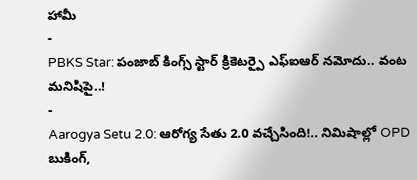హామీ
-
PBKS Star: పంజాబ్ కింగ్స్ స్టార్ క్రికెటర్పై ఎఫ్ఐఆర్ నమోదు.. వంట మనిషిపై..!
-
Aarogya Setu 2.0: ఆరోగ్య సేతు 2.0 వచ్చేసింది!.. నిమిషాల్లో OPD బుకింగ్,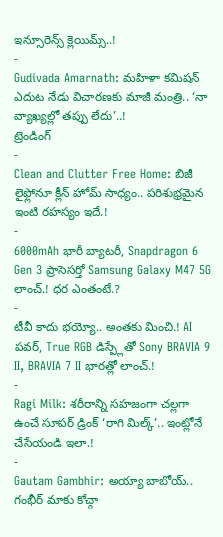ఇన్సూరెన్స్ క్లెయిమ్స్..!
-
Gudivada Amarnath: మహిళా కమిషన్ ఎదుట నేడు విచారణకు మాజీ మంత్రి.. ‘నా వ్యాఖ్యల్లో తప్పు లేదు’..!
ట్రెండింగ్
-
Clean and Clutter Free Home: బిజీ లైఫ్లోనూ క్లీన్ హోమ్ సాధ్యం.. పరిశుభ్రమైన ఇంటి రహస్యం ఇదే.!
-
6000mAh భారీ బ్యాటరీ, Snapdragon 6 Gen 3 ప్రాసెసర్తో Samsung Galaxy M47 5G లాంచ్.! ధర ఎంతంటే.?
-
టీవీ కాదు భయ్యో.. అంతకు మించి.! AI పవర్, True RGB డిస్ప్లేతో Sony BRAVIA 9 II, BRAVIA 7 II భారత్లో లాంచ్.!
-
Ragi Milk: శరీరాన్ని సహజంగా చల్లగా ఉంచే సూపర్ డ్రింక్ ‘రాగి మిల్క్’.. ఇంట్లోనే చేసేయండి ఇలా.!
-
Gautam Gambhir: అయ్యా బాబోయ్.. గంభీర్ మాకు కోచ్గా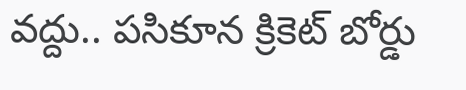వద్దు.. పసికూన క్రికెట్ బోర్డు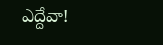ఎద్దేవా!